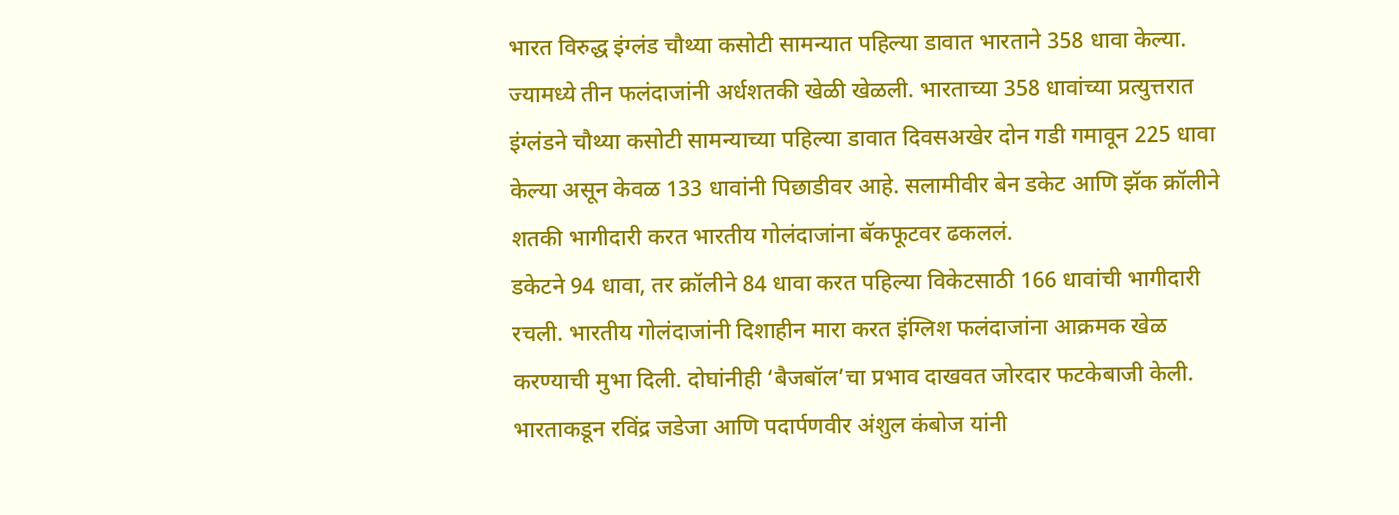भारत विरुद्ध इंग्लंड चौथ्या कसोटी सामन्यात पहिल्या डावात भारताने 358 धावा केल्या. ज्यामध्ये तीन फलंदाजांनी अर्धशतकी खेळी खेळली. भारताच्या 358 धावांच्या प्रत्युत्तरात इंग्लंडने चौथ्या कसोटी सामन्याच्या पहिल्या डावात दिवसअखेर दोन गडी गमावून 225 धावा केल्या असून केवळ 133 धावांनी पिछाडीवर आहे. सलामीवीर बेन डकेट आणि झॅक क्रॉलीने शतकी भागीदारी करत भारतीय गोलंदाजांना बॅकफूटवर ढकललं.
डकेटने 94 धावा, तर क्रॉलीने 84 धावा करत पहिल्या विकेटसाठी 166 धावांची भागीदारी रचली. भारतीय गोलंदाजांनी दिशाहीन मारा करत इंग्लिश फलंदाजांना आक्रमक खेळ करण्याची मुभा दिली. दोघांनीही ‘बैजबॉल’चा प्रभाव दाखवत जोरदार फटकेबाजी केली.
भारताकडून रविंद्र जडेजा आणि पदार्पणवीर अंशुल कंबोज यांनी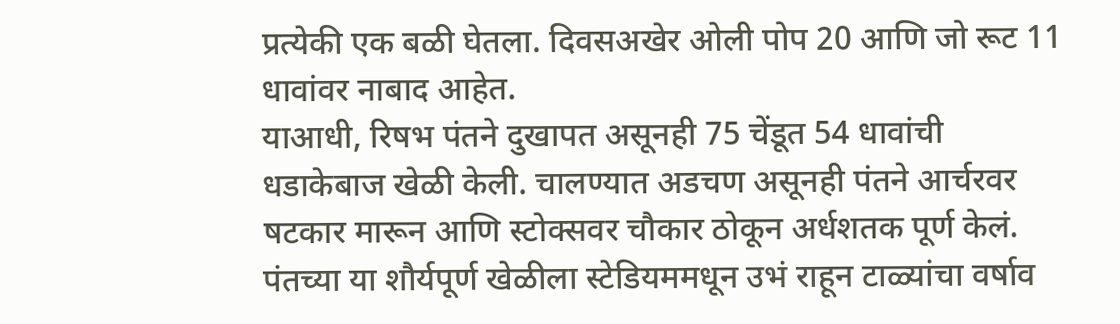प्रत्येकी एक बळी घेतला. दिवसअखेर ओली पोप 20 आणि जो रूट 11 धावांवर नाबाद आहेत.
याआधी, रिषभ पंतने दुखापत असूनही 75 चेंडूत 54 धावांची धडाकेबाज खेळी केली. चालण्यात अडचण असूनही पंतने आर्चरवर षटकार मारून आणि स्टोक्सवर चौकार ठोकून अर्धशतक पूर्ण केलं. पंतच्या या शौर्यपूर्ण खेळीला स्टेडियममधून उभं राहून टाळ्यांचा वर्षाव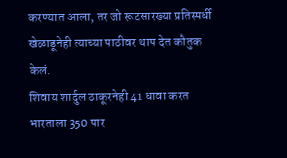करण्यात आला, तर जो रूटसारख्या प्रतिस्पर्धी खेळाडूनेही त्याच्या पाठीवर थाप देत कौतुक केलं.
शिवाय शार्दुल ठाकूरनेही 41 धावा करत भारताला 350 पार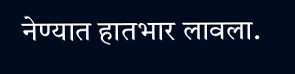नेण्यात हातभार लावला.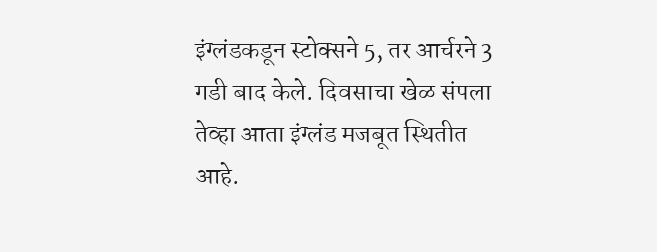इंग्लंडकडून स्टोक्सने 5, तर आर्चरने 3 गडी बाद केले. दिवसाचा खेळ संपला तेव्हा आता इंग्लंड मजबूत स्थितीत आहे.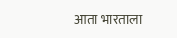आता भारताला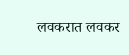लवकरात लवकर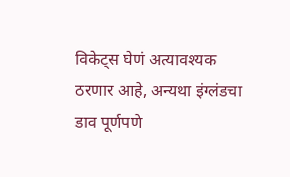विकेट्स घेणं अत्यावश्यक ठरणार आहे, अन्यथा इंग्लंडचा डाव पूर्णपणे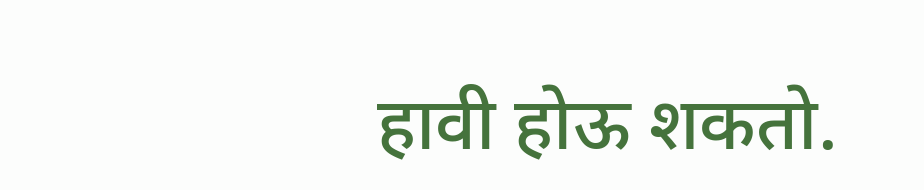हावी होऊ शकतो.